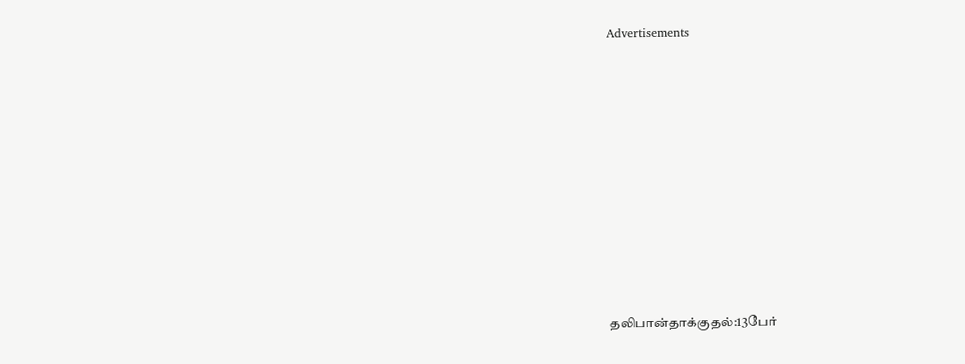Advertisements











தலிபான்தாக்குதல்:13பேர்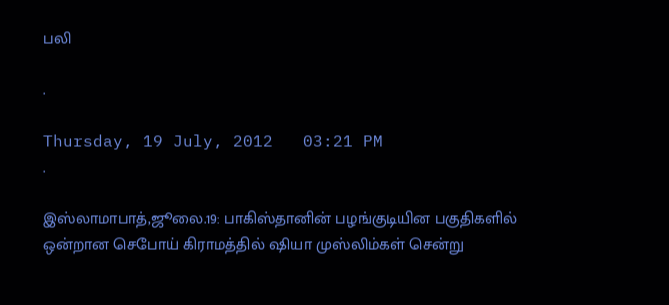பலி

.

Thursday, 19 July, 2012   03:21 PM
.

இஸ்லாமாபாத்,ஜூலை.19: பாகிஸ்தானின் பழங்குடியின பகுதிகளில் ஒன்றான செபோய் கிராமத்தில் ஷியா முஸ்லிம்கள் சென்று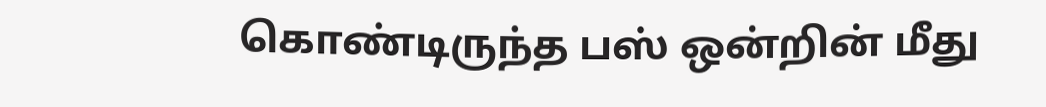கொண்டிருந்த பஸ் ஒன்றின் மீது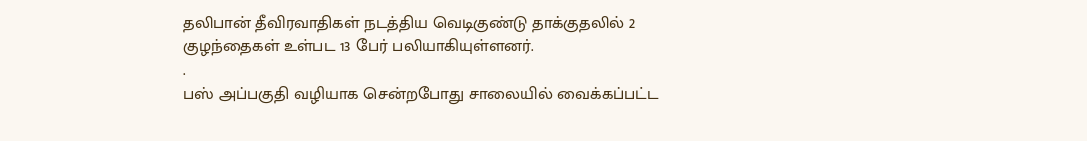தலிபான் தீவிரவாதிகள் நடத்திய வெடிகுண்டு தாக்குதலில் 2 குழந்தைகள் உள்பட 13 பேர் பலியாகியுள்ளனர்.
.
பஸ் அப்பகுதி வழியாக சென்றபோது சாலையில் வைக்கப்பட்ட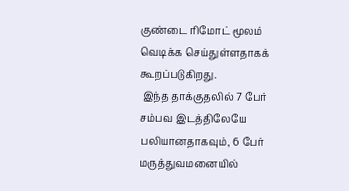குண்டை ரிமோட் மூலம் வெடிக்க செய்துள்ளதாகக் கூறப்படுகிறது.
 இந்த தாக்குதலில் 7 பேர் சம்பவ இடத்திலேயே பலியானதாகவும், 6 பேர் மருத்துவமனையில்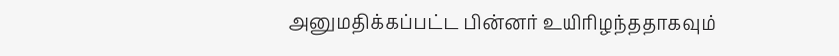அனுமதிக்கப்பட்ட பின்னர் உயிரிழந்ததாகவும்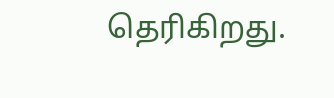தெரிகிறது.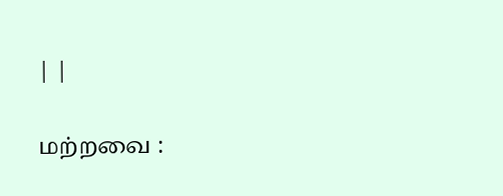| |

மற்றவை :